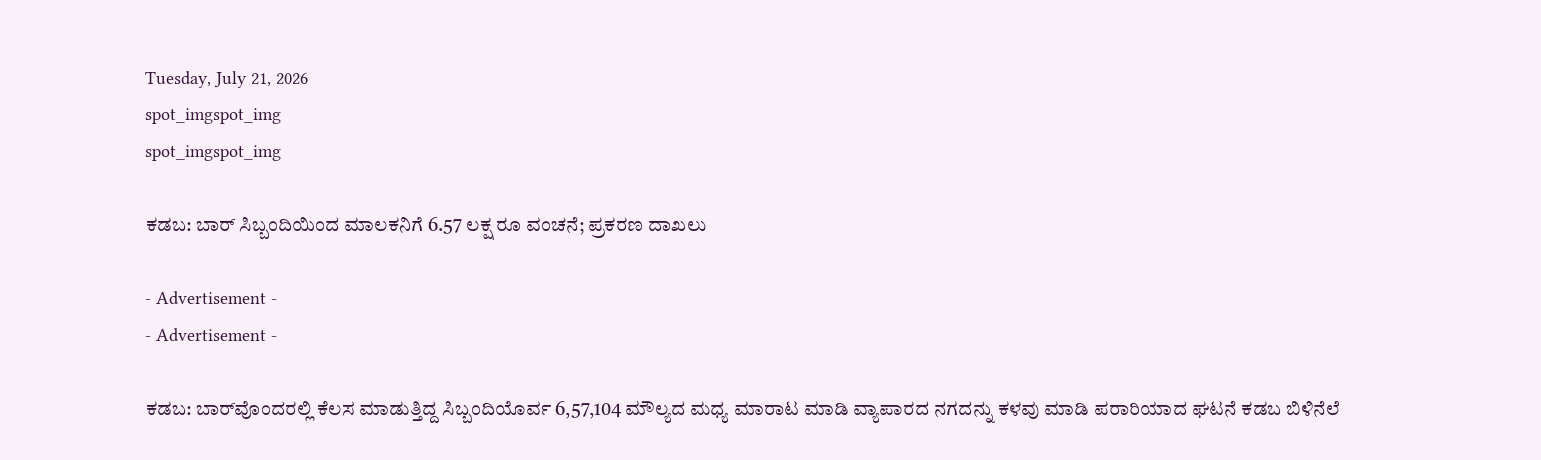Tuesday, July 21, 2026
spot_imgspot_img
spot_imgspot_img

ಕಡಬ: ಬಾರ್‌ ಸಿಬ್ಬಂದಿಯಿಂದ ಮಾಲಕನಿಗೆ 6.57 ಲಕ್ಷ ರೂ ವಂಚನೆ; ಪ್ರಕರಣ ದಾಖಲು

- Advertisement -
- Advertisement -

ಕಡಬ: ಬಾರ್‌ವೊಂದರಲ್ಲಿ ಕೆಲಸ ಮಾಡುತ್ತಿದ್ದ ಸಿಬ್ಬಂದಿಯೊರ್ವ 6,57,104 ಮೌಲ್ಯದ ಮಧ್ಯ ಮಾರಾಟ ಮಾಡಿ ವ್ಯಾಪಾರದ ನಗದನ್ನು ಕಳವು ಮಾಡಿ ಪರಾರಿಯಾದ ಘಟನೆ ಕಡಬ ಬಿಳಿನೆಲೆ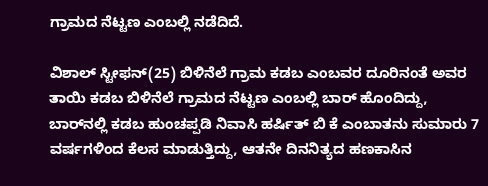ಗ್ರಾಮದ ನೆಟ್ಟಣ ಎಂಬಲ್ಲಿ ನಡೆದಿದೆ.

ವಿಶಾಲ್ ಸ್ಟೀಫನ್(25) ಬಿಳಿನೆಲೆ ಗ್ರಾಮ ಕಡಬ ಎಂಬವರ ದೂರಿನಂತೆ ಅವರ ತಾಯಿ ಕಡಬ ಬಿಳಿನೆಲೆ ಗ್ರಾಮದ ನೆಟ್ಟಣ ಎಂಬಲ್ಲಿ ಬಾರ್ ಹೊಂದಿದ್ದು, ಬಾರ್‌ನಲ್ಲಿ ಕಡಬ ಹುಂಚಪ್ಪಡಿ ನಿವಾಸಿ ಹರ್ಷಿತ್ ಬಿ ಕೆ ಎಂಬಾತನು ಸುಮಾರು 7 ವರ್ಷಗಳಿಂದ ಕೆಲಸ ಮಾಡುತ್ತಿದ್ದು, ಆತನೇ ದಿನನಿತ್ಯದ ಹಣಕಾಸಿನ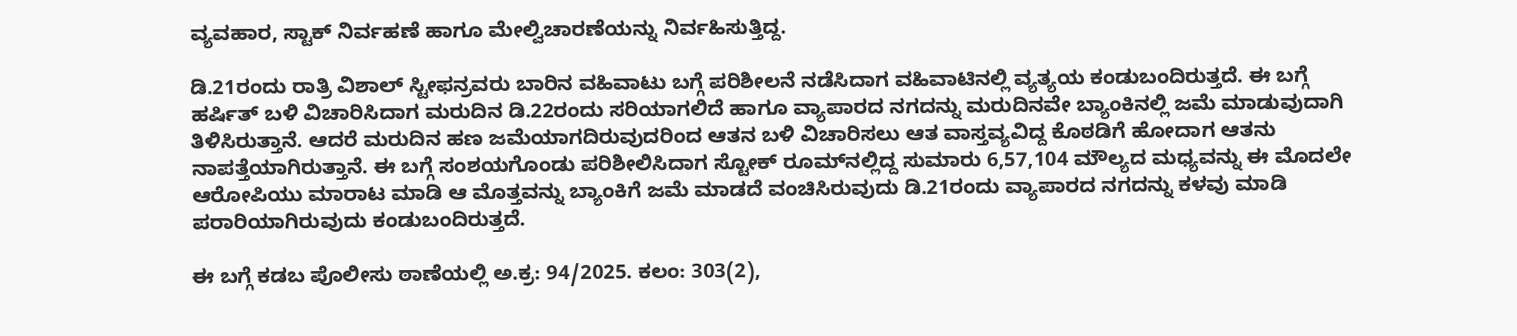ವ್ಯವಹಾರ, ಸ್ಟಾಕ್ ನಿರ್ವಹಣೆ ಹಾಗೂ ಮೇಲ್ವಿಚಾರಣೆಯನ್ನು ನಿರ್ವಹಿಸುತ್ತಿದ್ದ.

ಡಿ.21ರಂದು ರಾತ್ರಿ ವಿಶಾಲ್ ಸ್ಟೀಫನ್ರವರು ಬಾರಿನ ವಹಿವಾಟು ಬಗ್ಗೆ ಪರಿಶೀಲನೆ ನಡೆಸಿದಾಗ ವಹಿವಾಟಿನಲ್ಲಿ ವ್ಯತ್ಯಯ ಕಂಡುಬಂದಿರುತ್ತದೆ. ಈ ಬಗ್ಗೆ ಹರ್ಷಿತ್ ಬಳಿ ವಿಚಾರಿಸಿದಾಗ ಮರುದಿನ ಡಿ.22ರಂದು ಸರಿಯಾಗಲಿದೆ ಹಾಗೂ ವ್ಯಾಪಾರದ ನಗದನ್ನು ಮರುದಿನವೇ ಬ್ಯಾಂಕಿನಲ್ಲಿ ಜಮೆ‌ ಮಾಡುವುದಾಗಿ ತಿಳಿಸಿರುತ್ತಾನೆ. ಆದರೆ ಮರುದಿನ ಹಣ ಜಮೆಯಾಗದಿರುವುದರಿಂದ ಆತನ ಬಳಿ ವಿಚಾರಿಸಲು ಆತ ವಾಸ್ತವ್ಯವಿದ್ದ ಕೊಠಡಿಗೆ ಹೋದಾಗ ಆತನು ನಾಪತ್ತೆಯಾಗಿರುತ್ತಾನೆ. ಈ ಬಗ್ಗೆ ಸಂಶಯಗೊಂಡು ಪರಿಶೀಲಿಸಿದಾಗ ಸ್ಟೋಕ್ ರೂಮ್‌ನಲ್ಲಿದ್ದ ಸುಮಾರು 6,57,104 ಮೌಲ್ಯದ ಮಧ್ಯವನ್ನು ಈ ಮೊದಲೇ ಆರೋಪಿಯು ಮಾರಾಟ ಮಾಡಿ ಆ ಮೊತ್ತವನ್ನು ಬ್ಯಾಂಕಿಗೆ ಜಮೆ ಮಾಡದೆ ವಂಚಿಸಿರುವುದು ಡಿ.21ರಂದು ವ್ಯಾಪಾರದ ನಗದನ್ನು ಕಳವು ಮಾಡಿ ಪರಾರಿಯಾಗಿರುವುದು ಕಂಡುಬಂದಿರುತ್ತದೆ.

ಈ ಬಗ್ಗೆ ಕಡಬ ಪೊಲೀಸು ಠಾಣೆಯಲ್ಲಿ ಅ.ಕ್ರ: 94/2025. ಕಲಂ: 303(2),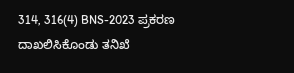314, 316(4) BNS-2023 ಪ್ರಕರಣ ದಾಖಲಿಸಿಕೊಂಡು ತನಿಖೆ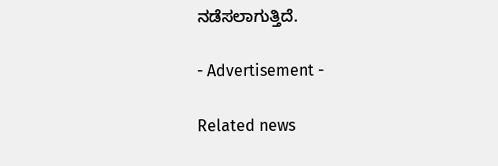ನಡೆಸಲಾಗುತ್ತಿದೆ.

- Advertisement -

Related news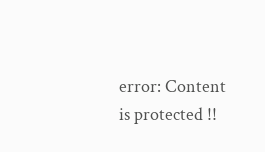error: Content is protected !!